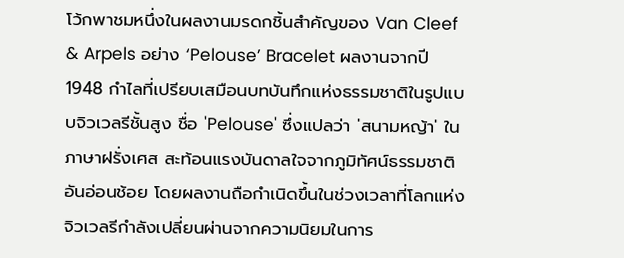โว้กพาชมหนึ่งในผลงานมรดกชิ้นสำคัญของ Van Cleef & Arpels อย่าง ‘Pelouse’ Bracelet ผลงานจากปี 1948 กำไลที่เปรียบเสมือนบทบันทึกแห่งธรรมชาติในรูปแบบจิวเวลรีชั้นสูง ชื่อ 'Pelouse' ซึ่งแปลว่า 'สนามหญ้า' ในภาษาฝรั่งเศส สะท้อนแรงบันดาลใจจากภูมิทัศน์ธรรมชาติอันอ่อนช้อย โดยผลงานถือกำเนิดขึ้นในช่วงเวลาที่โลกแห่งจิวเวลรีกำลังเปลี่ยนผ่านจากความนิยมในการ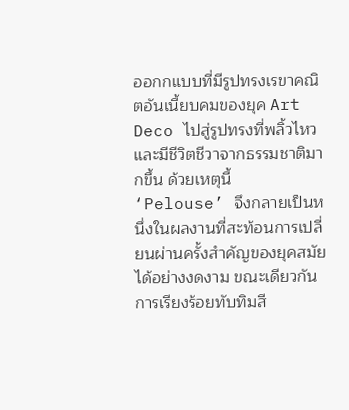ออกกแบบที่มีรูปทรงเรขาคณิตอันเนี้ยบคมของยุค Art Deco ไปสู่รูปทรงที่พลิ้วไหวและมีชีวิตชีวาจากธรรมชาติมากขึ้น ด้วยเหตุนี้ ‘Pelouse’ จึงกลายเป็นหนึ่งในผลงานที่สะท้อนการเปลี่ยนผ่านครั้งสำคัญของยุคสมัยได้อย่างงดงาม ขณะเดียวกันการเรียงร้อยทับทิมสี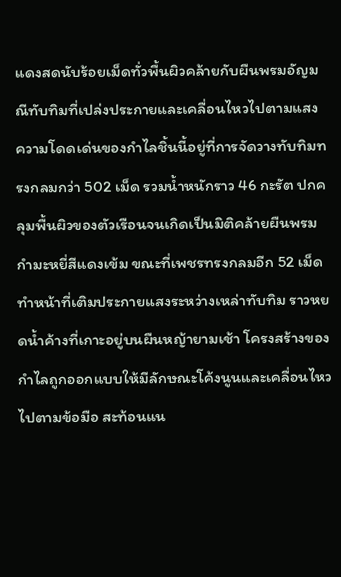แดงสดนับร้อยเม็ดทั่วพื้นผิวคล้ายกับผืนพรมอัญมณีทับทิมที่เปล่งประกายและเคลื่อนไหวไปตามแสง
ความโดดเด่นของกำไลชิ้นนี้อยู่ที่การจัดวางทับทิมทรงกลมกว่า 502 เม็ด รวมน้ำหนักราว 46 กะรัต ปกคลุมพื้นผิวของตัวเรือนจนเกิดเป็นมิติคล้ายผืนพรมกำมะหยี่สีแดงเข้ม ขณะที่เพชรทรงกลมอีก 52 เม็ดทำหน้าที่เติมประกายแสงระหว่างเหล่าทับทิม ราวหยดน้ำค้างที่เกาะอยู่บนผืนหญ้ายามเช้า โครงสร้างของกำไลถูกออกแบบให้มีลักษณะโค้งนูนและเคลื่อนไหวไปตามข้อมือ สะท้อนแน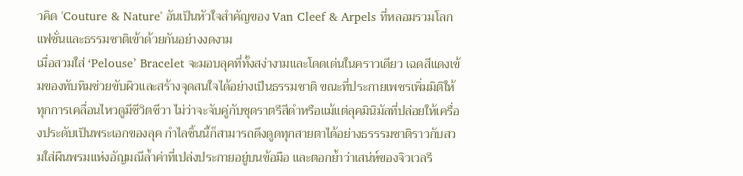วคิด 'Couture & Nature' อันเป็นหัวใจสำคัญของ Van Cleef & Arpels ที่หลอมรวมโลกแฟชั่นและธรรมชาติเข้าด้วยกันอย่างงดงาม
เมื่อสวมใส่ ‘Pelouse’ Bracelet จะมอบลุคที่ทั้งสง่างามและโดดเด่นในคราวเดียว เฉดสีแดงเข้มของทับทิมช่วยขับผิวและสร้างจุดสนใจได้อย่างเป็นธรรมชาติ ขณะที่ประกายเพชรเพิ่มมิติให้ทุกการเคลื่อนไหวดูมีชีวิตชีวา ไม่ว่าจะจับคู่กับชุดราตรีสีดำหรือแม้แต่ลุคมินิมัลที่ปล่อยให้เครื่องประดับเป็นพระเอกของลุค กำไลชิ้นนี้ก็สามารถดึงดูดทุกสายตาได้อย่างธรรรมชาติราวกับสวมใส่ผืนพรมแห่งอัญมณีล้ำค่าที่เปล่งประกายอยู่บนข้อมือ และตอกย้ำว่าเสน่ห์ของจิวเวลรี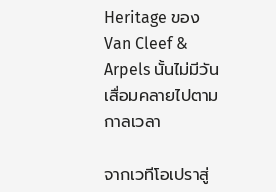Heritage ของ Van Cleef & Arpels นั้นไม่มีวันเสื่อมคลายไปตามกาลเวลา

จากเวทีโอเปราสู่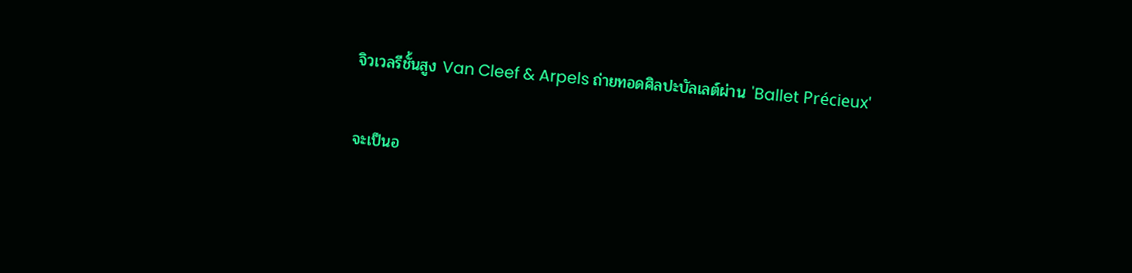จิวเวลรีชั้นสูง Van Cleef & Arpels ถ่ายทอดศิลปะบัลเลต์ผ่าน 'Ballet Précieux'

จะเป็นอ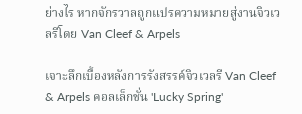ย่างไร หากจักรวาลถูกแปรความหมายสู่งานจิวเวลรีโดย Van Cleef & Arpels

เจาะลึกเบื้องหลังการรังสรรค์จิวเวลรี Van Cleef & Arpels คอลเล็กชั่น 'Lucky Spring'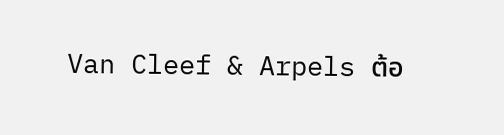Van Cleef & Arpels ต้อ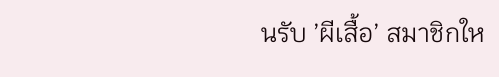นรับ ’ผีเสื้อ’ สมาชิกให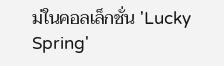ม่ในคอลเล็กชั่น 'Lucky Spring'